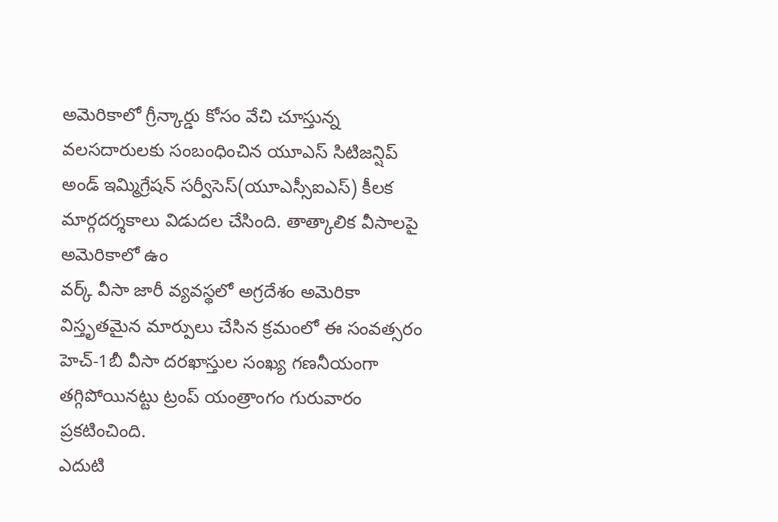అమెరికాలో గ్రీన్కార్డు కోసం వేచి చూస్తున్న వలసదారులకు సంబంధించిన యూఎస్ సిటిజన్షిప్ అండ్ ఇమ్మిగ్రేషన్ సర్వీసెస్(యూఎస్సీఐఎస్) కీలక మార్గదర్శకాలు విడుదల చేసింది. తాత్కాలిక వీసాలపై అమెరికాలో ఉం
వర్క్ వీసా జారీ వ్యవస్థలో అగ్రదేశం అమెరికా విస్తృతమైన మార్పులు చేసిన క్రమంలో ఈ సంవత్సరం హెచ్-1బీ వీసా దరఖాస్తుల సంఖ్య గణనీయంగా తగ్గిపోయినట్టు ట్రంప్ యంత్రాంగం గురువారం ప్రకటించింది.
ఎదుటి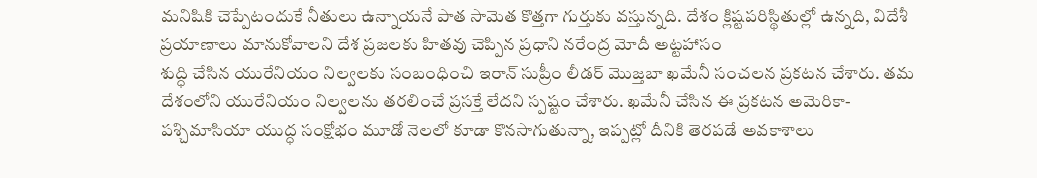మనిషికి చెప్పేటందుకే నీతులు ఉన్నాయనే పాత సామెత కొత్తగా గుర్తుకు వస్తున్నది. దేశం క్లిష్టపరిస్థితుల్లో ఉన్నది, విదేశీ ప్రయాణాలు మానుకోవాలని దేశ ప్రజలకు హితవు చెప్పిన ప్రధాని నరేంద్ర మోదీ అట్టహాసం
శుద్ధి చేసిన యురేనియం నిల్వలకు సంబంధించి ఇరాన్ సుప్రీం లీడర్ మొజ్తబా ఖమేనీ సంచలన ప్రకటన చేశారు. తమ దేశంలోని యురేనియం నిల్వలను తరలించే ప్రసక్తే లేదని స్పష్టం చేశారు. ఖమేనీ చేసిన ఈ ప్రకటన అమెరికా-
పశ్చిమాసియా యుద్ధ సంక్షోభం మూడో నెలలో కూడా కొనసాగుతున్నా, ఇప్పట్లో దీనికి తెరపడే అవకాశాలు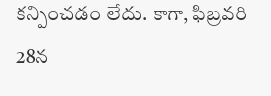కన్పించడం లేదు. కాగా, ఫిబ్రవరి 28న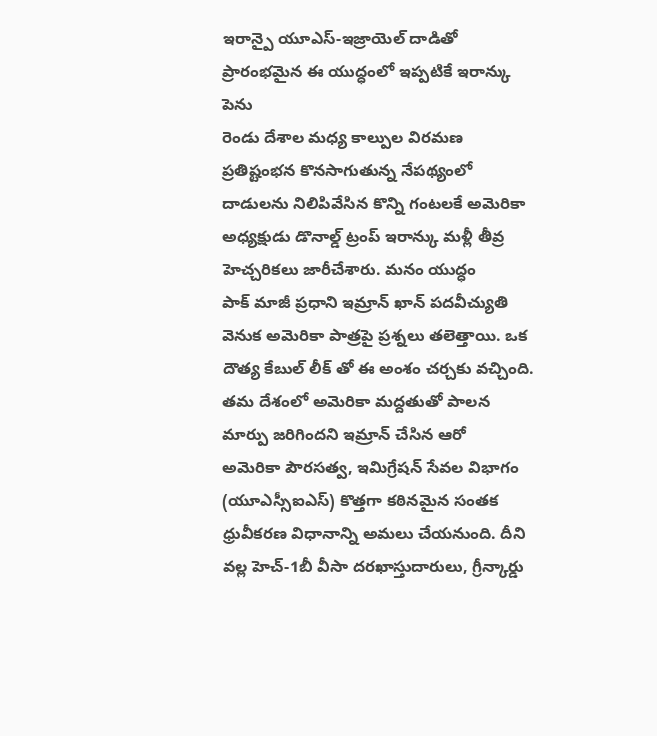ఇరాన్పై యూఎస్-ఇజ్రాయెల్ దాడితో ప్రారంభమైన ఈ యుద్ధంలో ఇప్పటికే ఇరాన్కు పెను
రెండు దేశాల మధ్య కాల్పుల విరమణ ప్రతిష్టంభన కొనసాగుతున్న నేపథ్యంలో దాడులను నిలిపివేసిన కొన్ని గంటలకే అమెరికా అధ్యక్షుడు డొనాల్డ్ ట్రంప్ ఇరాన్కు మళ్లీ తీవ్ర హెచ్చరికలు జారీచేశారు. మనం యుద్ధం
పాక్ మాజీ ప్రధాని ఇమ్రాన్ ఖాన్ పదవీచ్యుతి వెనుక అమెరికా పాత్రపై ప్రశ్నలు తలెత్తాయి. ఒక దౌత్య కేబుల్ లీక్ తో ఈ అంశం చర్చకు వచ్చింది. తమ దేశంలో అమెరికా మద్దతుతో పాలన మార్పు జరిగిందని ఇమ్రాన్ చేసిన ఆరో
అమెరికా పౌరసత్వ, ఇమిగ్రేషన్ సేవల విభాగం (యూఎస్సీఐఎస్) కొత్తగా కఠినమైన సంతక ధ్రువీకరణ విధానాన్ని అమలు చేయనుంది. దీని వల్ల హెచ్-1బీ వీసా దరఖాస్తుదారులు, గ్రీన్కార్డు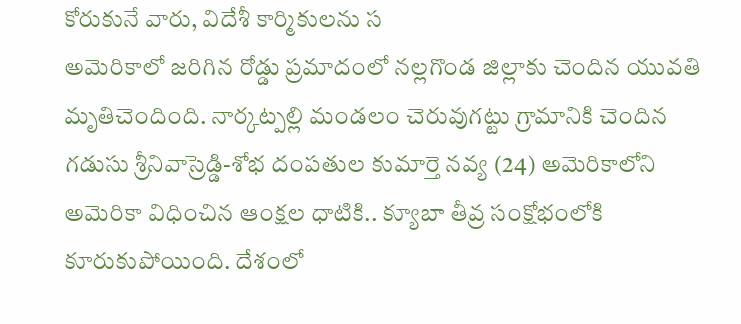కోరుకునే వారు, విదేశీ కార్మికులను స
అమెరికాలో జరిగిన రోడ్డు ప్రమాదంలో నల్లగొండ జిల్లాకు చెందిన యువతి మృతిచెందింది. నార్కట్పల్లి మండలం చెరువుగట్టు గ్రామానికి చెందిన గడుసు శ్రీనివాస్రెడ్డి-శోభ దంపతుల కుమార్తె నవ్య (24) అమెరికాలోని
అమెరికా విధించిన ఆంక్షల ధాటికి.. క్యూబా తీవ్ర సంక్షోభంలోకి కూరుకుపోయింది. దేశంలో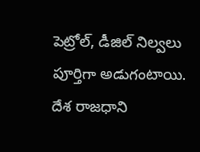పెట్రోల్, డీజిల్ నిల్వలు పూర్తిగా అడుగంటాయి. దేశ రాజధాని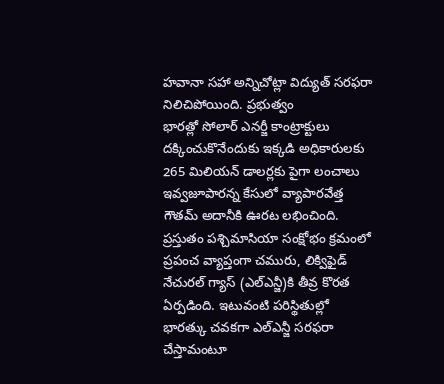హవానా సహా అన్నిచోట్లా విద్యుత్ సరఫరా నిలిచిపోయింది. ప్రభుత్వం
భారత్లో సోలార్ ఎనర్జీ కాంట్రాక్టులు దక్కించుకొనేందుకు ఇక్కడి అధికారులకు 265 మిలియన్ డాలర్లకు పైగా లంచాలు ఇవ్వజూపారన్న కేసులో వ్యాపారవేత్త గౌతమ్ అదానీకి ఊరట లభించింది.
ప్రస్తుతం పశ్చిమాసియా సంక్షోభం క్రమంలో ప్రపంచ వ్యాప్తంగా చమురు, లిక్విఫైడ్ నేచురల్ గ్యాస్ (ఎల్ఎన్జీ)కి తీవ్ర కొరత ఏర్పడింది. ఇటువంటి పరిస్థితుల్లో భారత్కు చవకగా ఎల్ఎన్జీ సరఫరా చేస్తామంటూ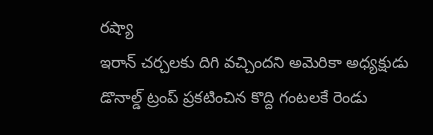రష్యా
ఇరాన్ చర్చలకు దిగి వచ్చిందని అమెరికా అధ్యక్షుడు డొనాల్డ్ ట్రంప్ ప్రకటించిన కొద్ది గంటలకే రెండు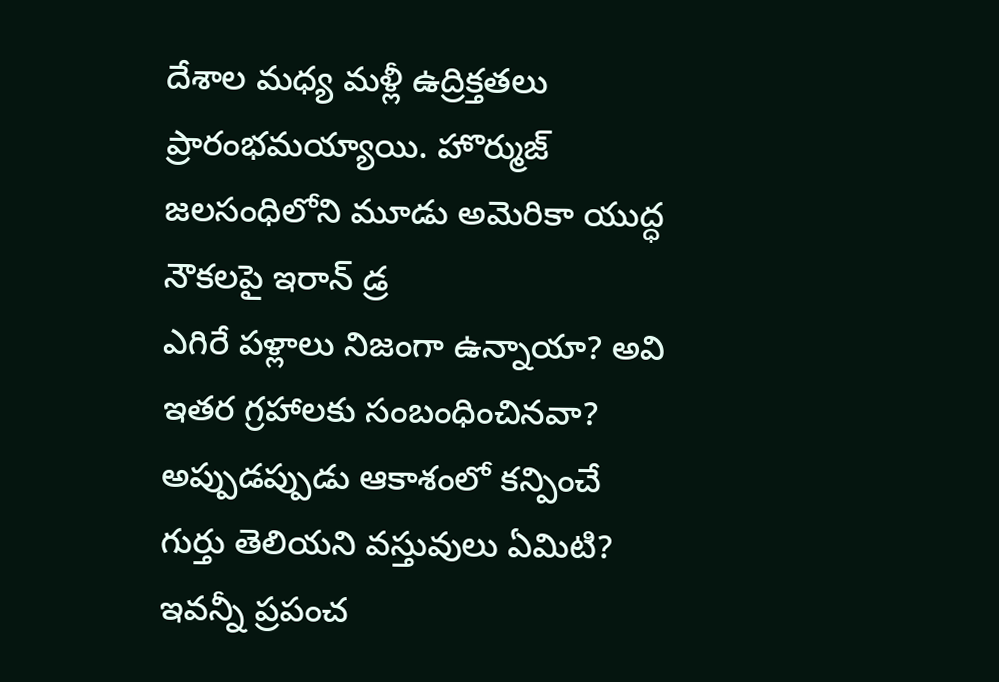దేశాల మధ్య మళ్లీ ఉద్రిక్తతలు ప్రారంభమయ్యాయి. హొర్ముజ్ జలసంధిలోని మూడు అమెరికా యుద్ధ నౌకలపై ఇరాన్ డ్ర
ఎగిరే పళ్లాలు నిజంగా ఉన్నాయా? అవి ఇతర గ్రహాలకు సంబంధించినవా? అప్పుడప్పుడు ఆకాశంలో కన్పించే గుర్తు తెలియని వస్తువులు ఏమిటి? ఇవన్నీ ప్రపంచ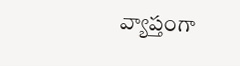వ్యాప్తంగా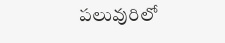పలువురిలో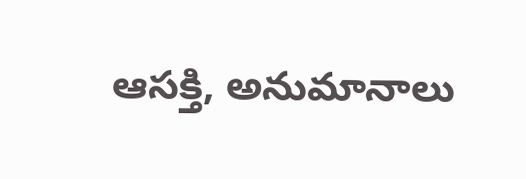ఆసక్తి, అనుమానాలు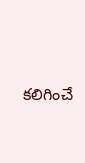కలిగించే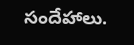సందేహాలు.